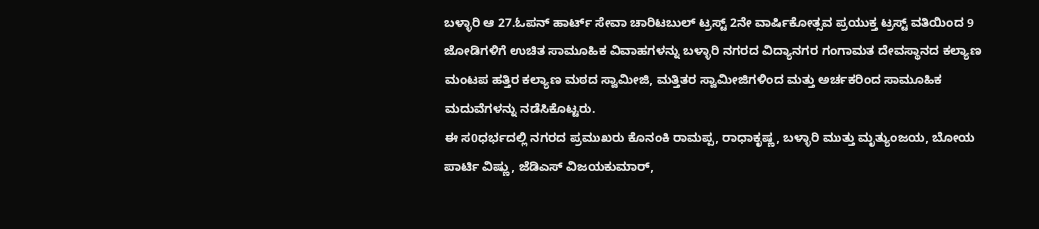ಬಳ್ಳಾರಿ ಆ 27.ಓಪನ್ ಹಾರ್ಟ್ ಸೇವಾ ಚಾರಿಟಬುಲ್ ಟ್ರಸ್ಟ್ 2ನೇ ವಾರ್ಷಿಕೋತ್ಸವ ಪ್ರಯುಕ್ತ ಟ್ರಸ್ಟ್ ವತಿಯಿಂದ 9 ಜೋಡಿಗಳಿಗೆ ಉಚಿತ ಸಾಮೂಹಿಕ ವಿವಾಹಗಳನ್ನು ಬಳ್ಳಾರಿ ನಗರದ ವಿದ್ಯಾನಗರ ಗಂಗಾಮತ ದೇವಸ್ಥಾನದ ಕಲ್ಯಾಣ ಮಂಟಪ ಹತ್ತಿರ ಕಲ್ಯಾಣ ಮಠದ ಸ್ವಾಮೀಜಿ, ಮತ್ತಿತರ ಸ್ವಾಮೀಜಿಗಳಿಂದ ಮತ್ತು ಅರ್ಚಕರಿಂದ ಸಾಮೂಹಿಕ ಮದುವೆಗಳನ್ನು ನಡೆಸಿಕೊಟ್ಟರು.
ಈ ಸ0ಧರ್ಭದಲ್ಲಿ ನಗರದ ಪ್ರಮುಖರು ಕೊನಂಕಿ ರಾಮಪ್ಪ, ರಾಧಾಕೃಷ್ಣ, ಬಳ್ಳಾರಿ ಮುತ್ತು ಮೃತ್ಯುಂಜಯ, ಬೋಯ ಪಾರ್ಟಿ ವಿಷ್ಣು, ಜೆಡಿಎಸ್ ವಿಜಯಕುಮಾರ್,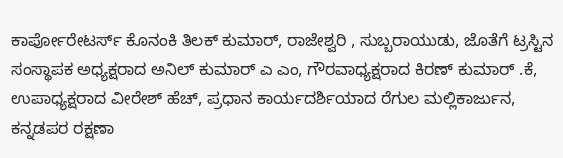ಕಾರ್ಪೋರೇಟರ್ಸ್ ಕೊನಂಕಿ ತಿಲಕ್ ಕುಮಾರ್, ರಾಜೇಶ್ವರಿ , ಸುಬ್ಬರಾಯುಡು, ಜೊತೆಗೆ ಟ್ರಸ್ಟಿನ ಸಂಸ್ಥಾಪಕ ಅಧ್ಯಕ್ಷರಾದ ಅನಿಲ್ ಕುಮಾರ್ ಎ ಎಂ, ಗೌರವಾಧ್ಯಕ್ಷರಾದ ಕಿರಣ್ ಕುಮಾರ್ .ಕೆ, ಉಪಾಧ್ಯಕ್ಷರಾದ ವೀರೇಶ್ ಹೆಚ್, ಪ್ರಧಾನ ಕಾರ್ಯದರ್ಶಿಯಾದ ರೆಗುಲ ಮಲ್ಲಿಕಾರ್ಜುನ, ಕನ್ನಡಪರ ರಕ್ಷಣಾ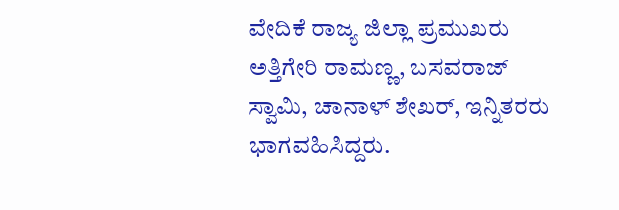ವೇದಿಕೆ ರಾಜ್ಯ ಜಿಲ್ಲಾ ಪ್ರಮುಖರು ಅತ್ತಿಗೇರಿ ರಾಮಣ್ಣ, ಬಸವರಾಜ್ ಸ್ವಾಮಿ, ಚಾನಾಳ್ ಶೇಖರ್, ಇನ್ನಿತರರು ಭಾಗವಹಿಸಿದ್ದರು.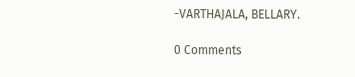-VARTHAJALA, BELLARY.

0 Comments